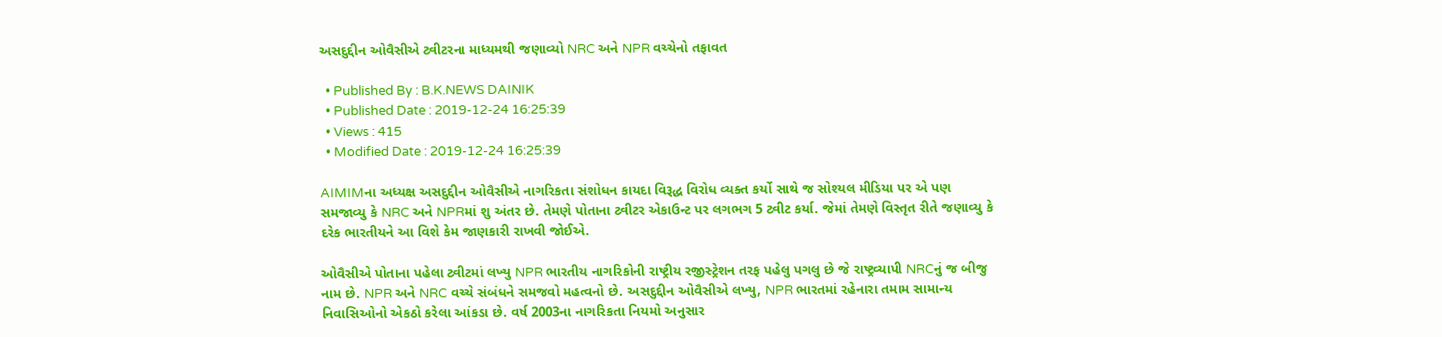અસદુદ્દીન ઓવૈસીએ ટ્વીટરના માધ્યમથી જણાવ્યો NRC અને NPR વચ્ચેનો તફાવત

  • Published By : B.K.NEWS DAINIK
  • Published Date : 2019-12-24 16:25:39
  • Views : 415
  • Modified Date : 2019-12-24 16:25:39

AIMIMના અધ્યક્ષ અસદુદ્દીન ઓવૈસીએ નાગરિકતા સંશોધન કાયદા વિરૂદ્ધ વિરોધ વ્યક્ત કર્યો સાથે જ સોશ્યલ મીડિયા પર એ પણ સમજાવ્યુ કે NRC અને NPRમાં શુ અંતર છે. તેમણે પોતાના ટ્વીટર એકાઉન્ટ પર લગભગ 5 ટ્વીટ કર્યા. જેમાં તેમણે વિસ્તૃત રીતે જણાવ્યુ કે દરેક ભારતીયને આ વિશે કેમ જાણકારી રાખવી જોઈએ.

ઓવૈસીએ પોતાના પહેલા ટ્વીટમાં લખ્યુ NPR ભારતીય નાગરિકોની રાષ્ટ્રીય રજીસ્ટ્રેશન તરફ પહેલુ પગલુ છે જે રાષ્ટ્રવ્યાપી NRCનું જ બીજુ નામ છે. NPR અને NRC વચ્ચે સંબંધને સમજવો મહત્વનો છે. અસદુદ્દીન ઓવૈસીએ લખ્યુ, NPR ભારતમાં રહેનારા તમામ સામાન્ય નિવાસિઓનો એકઠો કરેલા આંકડા છે. વર્ષ 2003ના નાગરિકતા નિયમો અનુસાર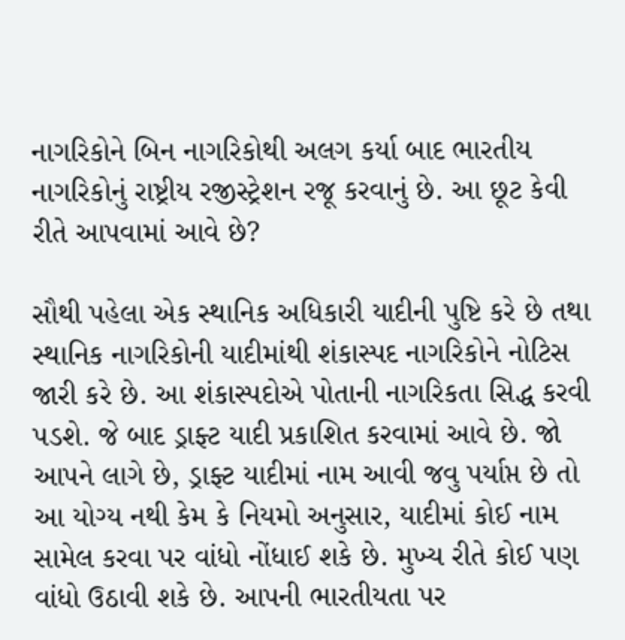નાગરિકોને બિન નાગરિકોથી અલગ કર્યા બાદ ભારતીય નાગરિકોનું રાષ્ટ્રીય રજીસ્ટ્રેશન રજૂ કરવાનું છે. આ છૂટ કેવી રીતે આપવામાં આવે છે?

સૌથી પહેલા એક સ્થાનિક અધિકારી યાદીની પુષ્ટિ કરે છે તથા સ્થાનિક નાગરિકોની યાદીમાંથી શંકાસ્પદ નાગરિકોને નોટિસ જારી કરે છે. આ શંકાસ્પદોએ પોતાની નાગરિકતા સિદ્ધ કરવી પડશે. જે બાદ ડ્રાફ્ટ યાદી પ્રકાશિત કરવામાં આવે છે. જો આપને લાગે છે, ડ્રાફ્ટ યાદીમાં નામ આવી જવુ પર્યાપ્ત છે તો આ યોગ્ય નથી કેમ કે નિયમો અનુસાર, યાદીમાં કોઈ નામ સામેલ કરવા પર વાંધો નોંધાઈ શકે છે. મુખ્ય રીતે કોઈ પણ વાંધો ઉઠાવી શકે છે. આપની ભારતીયતા પર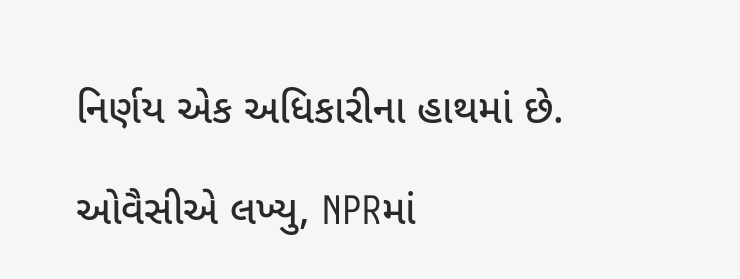નિર્ણય એક અધિકારીના હાથમાં છે.

ઓવૈસીએ લખ્યુ, NPRમાં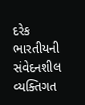દરેક ભારતીયની સંવેદનશીલ વ્યક્તિગત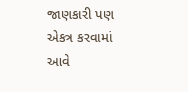જાણકારી પણ એકત્ર કરવામાં આવે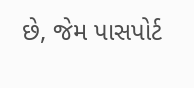છે, જેમ પાસપોર્ટ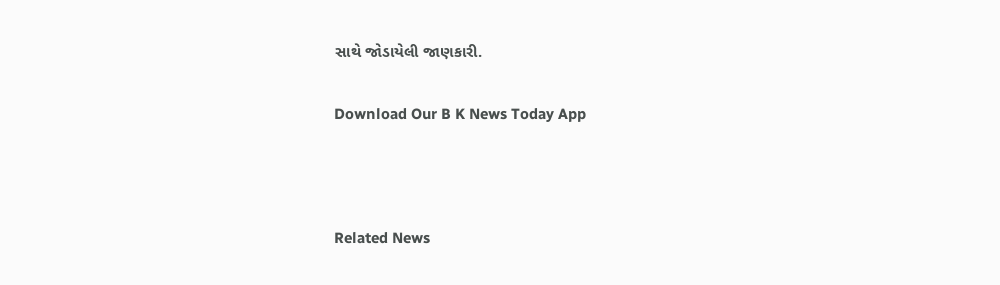સાથે જોડાયેલી જાણકારી.

Download Our B K News Today App



Related News